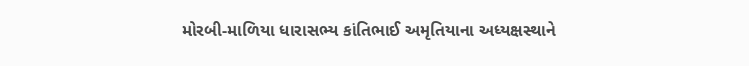મોરબી-માળિયા ધારાસભ્ય કાંતિભાઈ અમૃતિયાના અધ્યક્ષસ્થાને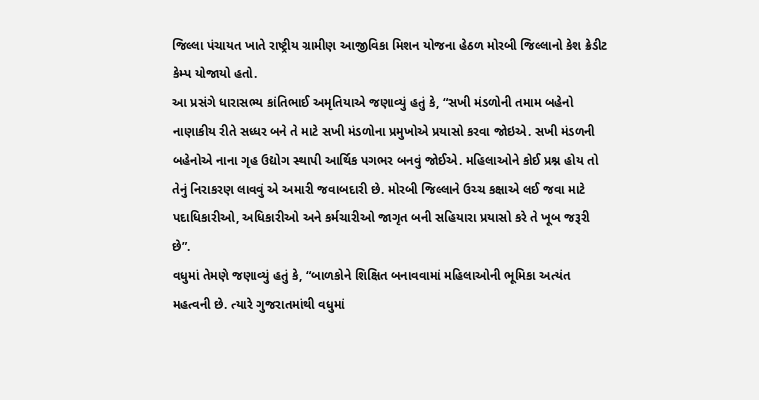જિલ્લા પંચાયત ખાતે રાષ્ટ્રીય ગ્રામીણ આજીવિકા મિશન યોજના હેઠળ મોરબી જિલ્લાનો કેશ ક્રેડીટ કેમ્પ યોજાયો હતો.
આ પ્રસંગે ધારાસભ્ય કાંતિભાઈ અમૃતિયાએ જણાવ્યું હતું કે, “સખી મંડળોની તમામ બહેનો નાણાકીય રીતે સધ્ધર બને તે માટે સખી મંડળોના પ્રમુખોએ પ્રયાસો કરવા જોઇએ. સખી મંડળની બહેનોએ નાના ગૃહ ઉદ્યોગ સ્થાપી આર્થિક પગભર બનવું જોઈએ. મહિલાઓને કોઈ પ્રશ્ન હોય તો તેનું નિરાકરણ લાવવું એ અમારી જવાબદારી છે. મોરબી જિલ્લાને ઉચ્ચ કક્ષાએ લઈ જવા માટે પદાધિકારીઓ, અધિકારીઓ અને કર્મચારીઓ જાગૃત બની સહિયારા પ્રયાસો કરે તે ખૂબ જરૂરી છે”.
વધુમાં તેમણે જણાવ્યું હતું કે, “બાળકોને શિક્ષિત બનાવવામાં મહિલાઓની ભૂમિકા અત્યંત મહત્વની છે. ત્યારે ગુજરાતમાંથી વધુમાં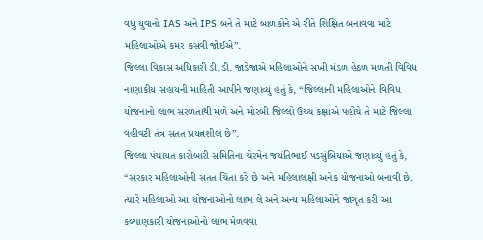વધુ યુવાનો IAS અને IPS બને તે માટે બાળકોને એ રીતે શિક્ષિત બનાવવા માટે મહિલાઓએ કમર કસવી જોઈએ”.
જિલ્લા વિકાસ અધિકારી ડી.ડી. જાડેજાએ મહિલાઓને સખી મંડળ હેઠળ મળતી વિવિધ નાણાકીય સહાયની માહિતી આપીને જણાવ્યું હતું કે, “જિલ્લાની મહિલાઓને વિવિધ યોજનાનો લાભ સરળતાથી મળે અને મોરબી જિલ્લો ઉચ્ચ કક્ષાએ પહોંચે તે માટે જિલ્લા વહીવટી તંત્ર સતત પ્રયત્નશીલ છે”.
જિલ્લા પંચાયત કારોબારી સમિતિના ચેરમેન જયંતિભાઈ પડસુંબિયાએ જણાવ્યું હતું કે, “સરકાર મહિલાઓની સતત ચિંતા કરે છે અને મહિલાલક્ષી અનેક યોજનાઓ બનાવી છે. ત્યારે મહિલાઓ આ યોજનાઓનો લાભ લે અને અન્ય મહિલાઓને જાગૃત કરી આ કલ્યાણકારી યોજનાઓનો લાભ મેળવવા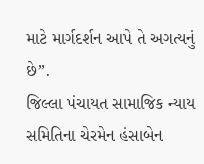માટે માર્ગદર્શન આપે તે અગત્યનું છે”.
જિલ્લા પંચાયત સામાજિક ન્યાય સમિતિના ચેરમેન હંસાબેન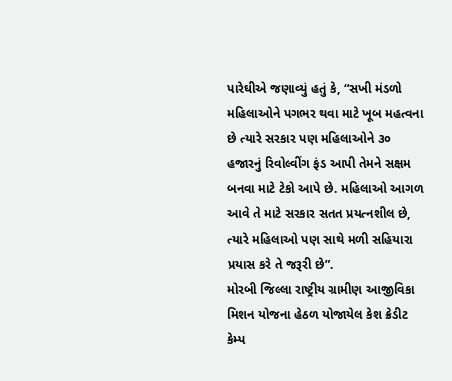પારેઘીએ જણાવ્યું હતું કે, “સખી મંડળો મહિલાઓને પગભર થવા માટે ખૂબ મહત્વના છે ત્યારે સરકાર પણ મહિલાઓને ૩૦ હજારનું રિવોલ્વીંગ ફંડ આપી તેમને સક્ષમ બનવા માટે ટેકો આપે છે. મહિલાઓ આગળ આવે તે માટે સરકાર સતત પ્રયત્નશીલ છે, ત્યારે મહિલાઓ પણ સાથે મળી સહિયારા પ્રયાસ કરે તે જરૂરી છે”.
મોરબી જિલ્લા રાષ્ટ્રીય ગ્રામીણ આજીવિકા મિશન યોજના હેઠળ યોજાયેલ કેશ ક્રેડીટ કેમ્પ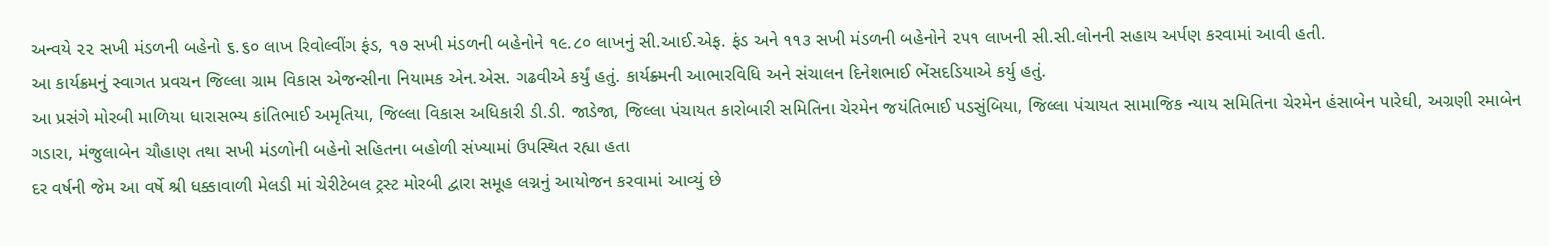અન્વયે ૨૨ સખી મંડળની બહેનો ૬.૬૦ લાખ રિવોલ્વીંગ ફંડ, ૧૭ સખી મંડળની બહેનોને ૧૯.૮૦ લાખનું સી.આઈ.એફ. ફંડ અને ૧૧૩ સખી મંડળની બહેનોને ૨૫૧ લાખની સી.સી.લોનની સહાય અર્પણ કરવામાં આવી હતી.
આ કાર્યક્રમનું સ્વાગત પ્રવચન જિલ્લા ગ્રામ વિકાસ એજન્સીના નિયામક એન.એસ. ગઢવીએ કર્યું હતું. કાર્યક્ર્મની આભારવિધિ અને સંચાલન દિનેશભાઈ ભેંસદડિયાએ કર્યુ હતું.
આ પ્રસંગે મોરબી માળિયા ધારાસભ્ય કાંતિભાઈ અમૃતિયા, જિલ્લા વિકાસ અધિકારી ડી.ડી. જાડેજા, જિલ્લા પંચાયત કારોબારી સમિતિના ચેરમેન જયંતિભાઈ પડસુંબિયા, જિલ્લા પંચાયત સામાજિક ન્યાય સમિતિના ચેરમેન હંસાબેન પારેઘી, અગ્રણી રમાબેન ગડારા, મંજુલાબેન ચૌહાણ તથા સખી મંડળોની બહેનો સહિતના બહોળી સંખ્યામાં ઉપસ્થિત રહ્યા હતા
દર વર્ષની જેમ આ વર્ષે શ્રી ધક્કાવાળી મેલડી માં ચેરીટેબલ ટ્રસ્ટ મોરબી દ્વારા સમૂહ લગ્નનું આયોજન કરવામાં આવ્યું છે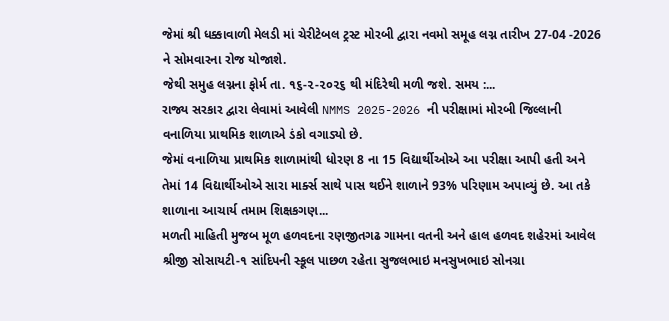જેમાં શ્રી ધક્કાવાળી મેલડી માં ચેરીટેબલ ટ્રસ્ટ મોરબી દ્વારા નવમો સમૂહ લગ્ન તારીખ 27-04 -2026 ને સોમવારના રોજ યોજાશે.
જેથી સમુહ લગ્નના ફોર્મ તા. ૧૬-૨-૨૦૨૬ થી મંદિરેથી મળી જશે. સમય :...
રાજ્ય સરકાર દ્વારા લેવામાં આવેલી NMMS 2025-2026 ની પરીક્ષામાં મોરબી જિલ્લાની વનાળિયા પ્રાથમિક શાળાએ ડંકો વગાડ્યો છે.
જેમાં વનાળિયા પ્રાથમિક શાળામાંથી ધોરણ 8 ના 15 વિદ્યાર્થીઓએ આ પરીક્ષા આપી હતી અને તેમાં 14 વિદ્યાર્થીઓએ સારા માર્ક્સ સાથે પાસ થઈને શાળાને 93% પરિણામ અપાવ્યું છે. આ તકે શાળાના આચાર્ય તમામ શિક્ષકગણ...
મળતી માહિતી મુજબ મૂળ હળવદના રણજીતગઢ ગામના વતની અને હાલ હળવદ શહેરમાં આવેલ શ્રીજી સોસાયટી-૧ સાંદિપની સ્કૂલ પાછળ રહેતા સુજલભાઇ મનસુખભાઇ સોનગ્રા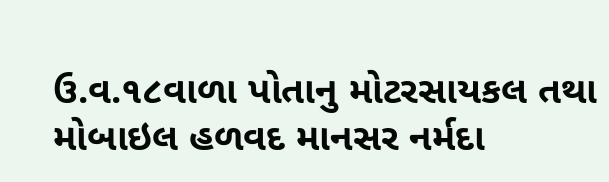ઉ.વ.૧૮વાળા પોતાનુ મોટરસાયકલ તથા મોબાઇલ હળવદ માનસર નર્મદા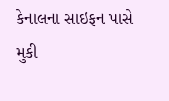કેનાલના સાઇફન પાસે મુકી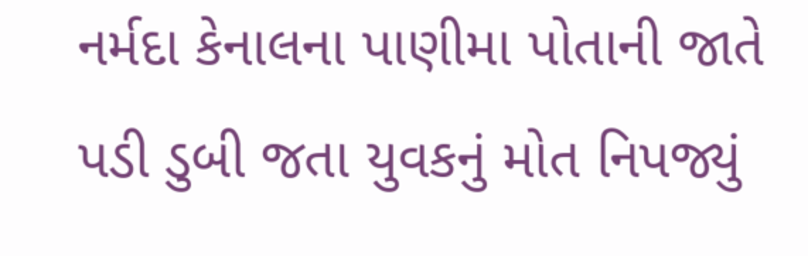નર્મદા કેનાલના પાણીમા પોતાની જાતે પડી ડુબી જતા યુવકનું મોત નિપજ્યું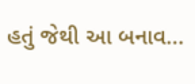હતું જેથી આ બનાવ...